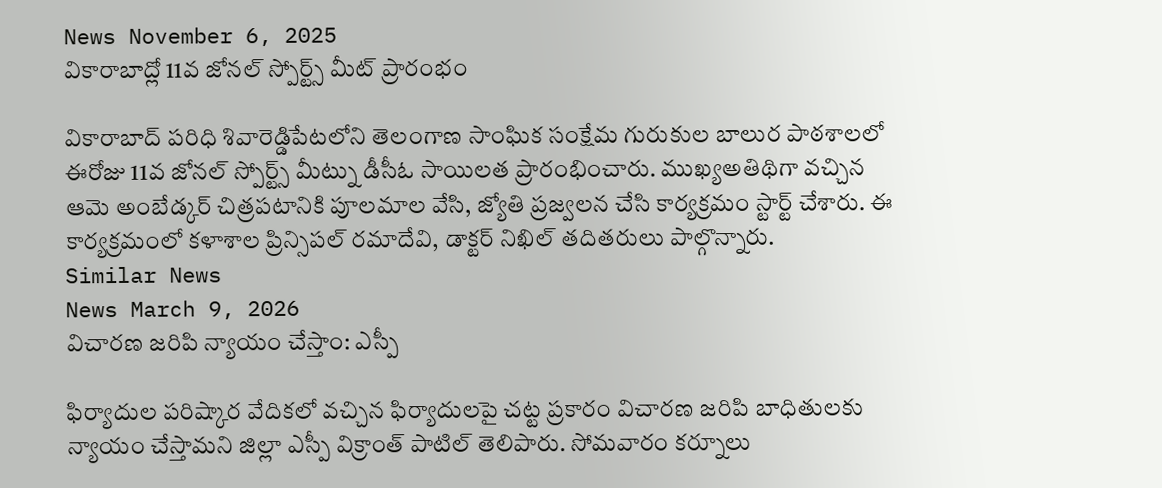News November 6, 2025
వికారాబాద్లో 11వ జోనల్ స్పోర్ట్స్ మీట్ ప్రారంభం

వికారాబాద్ పరిధి శివారెడ్డిపేటలోని తెలంగాణ సాంఘిక సంక్షేమ గురుకుల బాలుర పాఠశాలలో ఈరోజు 11వ జోనల్ స్పోర్ట్స్ మీట్ను డీసీఓ సాయిలత ప్రారంభించారు. ముఖ్యఅతిథిగా వచ్చిన ఆమె అంబేడ్కర్ చిత్రపటానికి పూలమాల వేసి, జ్యోతి ప్రజ్వలన చేసి కార్యక్రమం స్టార్ట్ చేశారు. ఈ కార్యక్రమంలో కళాశాల ప్రిన్సిపల్ రమాదేవి, డాక్టర్ నిఖిల్ తదితరులు పాల్గొన్నారు.
Similar News
News March 9, 2026
విచారణ జరిపి న్యాయం చేస్తాం: ఎస్పీ

ఫిర్యాదుల పరిష్కార వేదికలో వచ్చిన ఫిర్యాదులపై చట్ట ప్రకారం విచారణ జరిపి బాధితులకు న్యాయం చేస్తామని జిల్లా ఎస్పీ విక్రాంత్ పాటిల్ తెలిపారు. సోమవారం కర్నూలు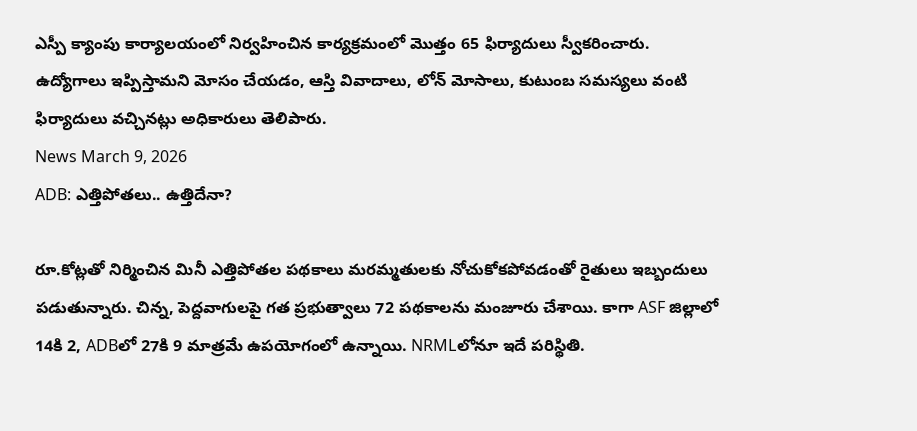ఎస్పీ క్యాంపు కార్యాలయంలో నిర్వహించిన కార్యక్రమంలో మొత్తం 65 ఫిర్యాదులు స్వీకరించారు. ఉద్యోగాలు ఇప్పిస్తామని మోసం చేయడం, ఆస్తి వివాదాలు, లోన్ మోసాలు, కుటుంబ సమస్యలు వంటి ఫిర్యాదులు వచ్చినట్లు అధికారులు తెలిపారు.
News March 9, 2026
ADB: ఎత్తిపోతలు.. ఉత్తిదేనా?

రూ.కోట్లతో నిర్మించిన మినీ ఎత్తిపోతల పథకాలు మరమ్మతులకు నోచుకోకపోవడంతో రైతులు ఇబ్బందులు పడుతున్నారు. చిన్న, పెద్దవాగులపై గత ప్రభుత్వాలు 72 పథకాలను మంజూరు చేశాయి. కాగా ASF జిల్లాలో 14కి 2, ADBలో 27కి 9 మాత్రమే ఉపయోగంలో ఉన్నాయి. NRMLలోనూ ఇదే పరిస్థితి.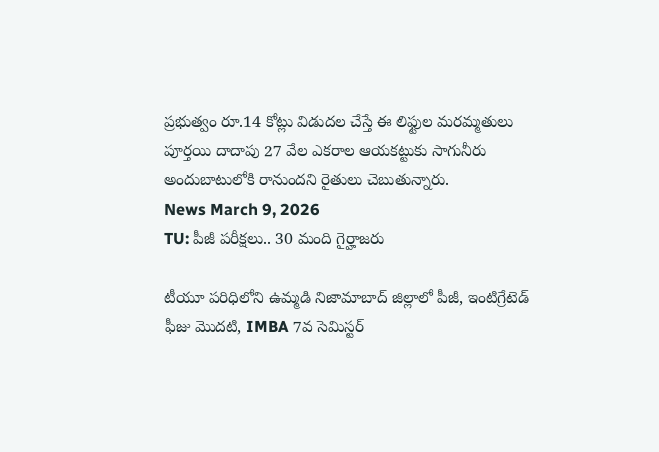ప్రభుత్వం రూ.14 కోట్లు విడుదల చేస్తే ఈ లిఫ్టుల మరమ్మతులు పూర్తయి దాదాపు 27 వేల ఎకరాల ఆయకట్టుకు సాగునీరు అందుబాటులోకి రానుందని రైతులు చెబుతున్నారు.
News March 9, 2026
TU: పీజీ పరీక్షలు.. 30 మంది గైర్హాజరు

టీయూ పరిధిలోని ఉమ్మడి నిజామాబాద్ జిల్లాలో పీజీ, ఇంటిగ్రేటెడ్ ఫీజు మొదటి, IMBA 7వ సెమిస్టర్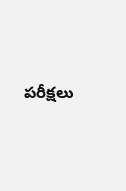పరీక్షలు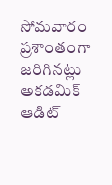సోమవారం ప్రశాంతంగా జరిగినట్లు అకడమిక్ ఆడిట్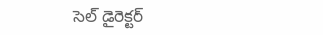సెల్ డైరెక్టర్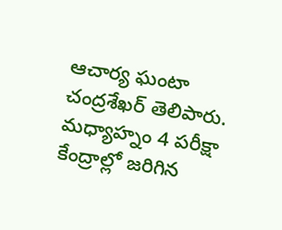ఆచార్య ఘంటా చంద్రశేఖర్ తెలిపారు. మధ్యాహ్నం 4 పరీక్షా కేంద్రాల్లో జరిగిన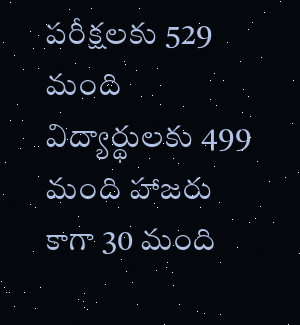పరీక్షలకు 529 మంది విద్యార్థులకు 499 మంది హాజరు కాగా 30 మంది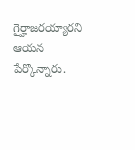గైర్హాజరయ్యారని ఆయన పేర్కొన్నారు.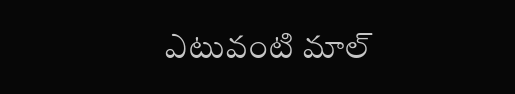ఎటువంటి మాల్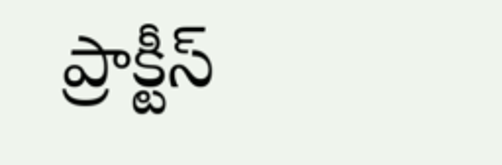ప్రాక్టీస్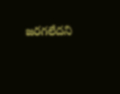జరగలేదని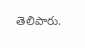తెలిపారు.